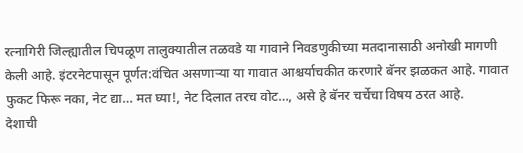रत्नागिरी जिल्ह्यातील चिपळूण तालुक्यातील तळवडे या गावाने निवडणुकीच्या मतदानासाठी अनोखी मागणी केली आहे. इंटरनेटपासून पूर्णत:वंचित असणाऱ्या या गावात आश्चर्याचकीत करणारे बॅनर झळकत आहे. गावात फुकट फिरू नका, नेट द्या… मत घ्या!, नेट दिलात तरच वोट…, असे हे बॅनर चर्चेचा विषय ठरत आहे.
देशाची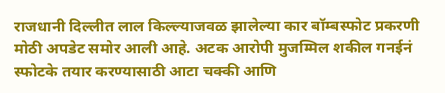राजधानी दिल्लीत लाल किल्ल्याजवळ झालेल्या कार बॉम्बस्फोट प्रकरणी मोठी अपडेट समोर आली आहे. अटक आरोपी मुजम्मिल शकील गनईनं स्फोटके तयार करण्यासाठी आटा चक्की आणि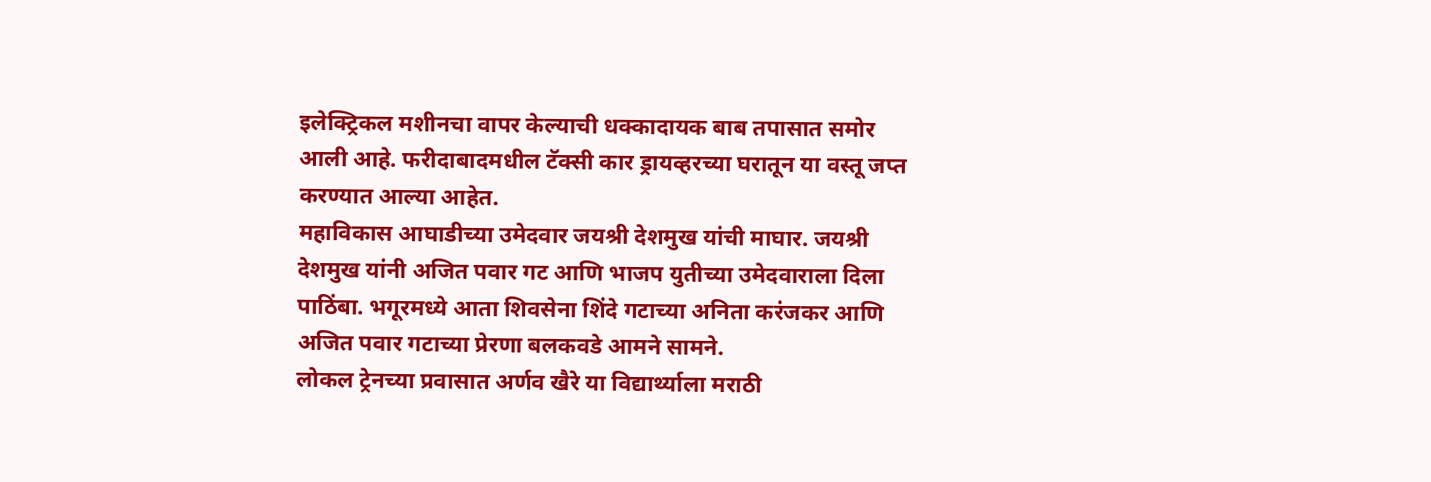इलेक्ट्रिकल मशीनचा वापर केल्याची धक्कादायक बाब तपासात समोर आली आहे. फरीदाबादमधील टॅक्सी कार ड्रायव्हरच्या घरातून या वस्तू जप्त करण्यात आल्या आहेत.
महाविकास आघाडीच्या उमेदवार जयश्री देशमुख यांची माघार. जयश्री देशमुख यांनी अजित पवार गट आणि भाजप युतीच्या उमेदवाराला दिला पाठिंबा. भगूरमध्ये आता शिवसेना शिंदे गटाच्या अनिता करंजकर आणि अजित पवार गटाच्या प्रेरणा बलकवडे आमने सामने.
लोकल ट्रेनच्या प्रवासात अर्णव खैरे या विद्यार्थ्याला मराठी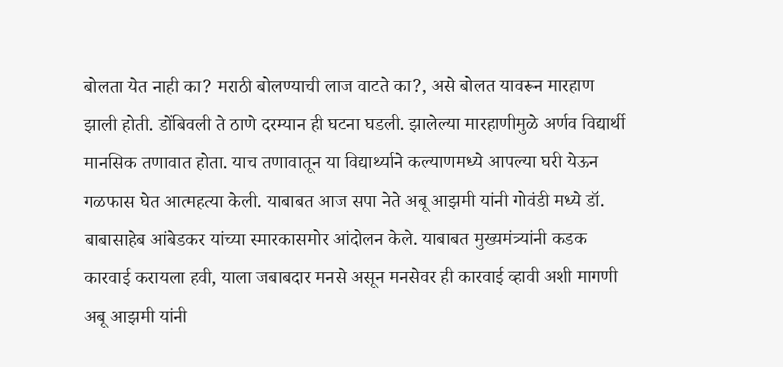बोलता येत नाही का? मराठी बोलण्याची लाज वाटते का?, असे बोलत यावरून मारहाण झाली होती. डोंबिवली ते ठाणे दरम्यान ही घटना घडली. झालेल्या मारहाणीमुळे अर्णव विद्यार्थी मानसिक तणावात होता. याच तणावातून या विद्यार्थ्याने कल्याणमध्ये आपल्या घरी येऊन गळफास घेत आत्महत्या केली. याबाबत आज सपा नेते अबू आझमी यांनी गोवंडी मध्ये डॉ. बाबासाहेब आंबेडकर यांच्या स्मारकासमोर आंदोलन केले. याबाबत मुख्यमंत्र्यांनी कडक कारवाई करायला हवी, याला जबाबदार मनसे असून मनसेवर ही कारवाई व्हावी अशी मागणी अबू आझमी यांनी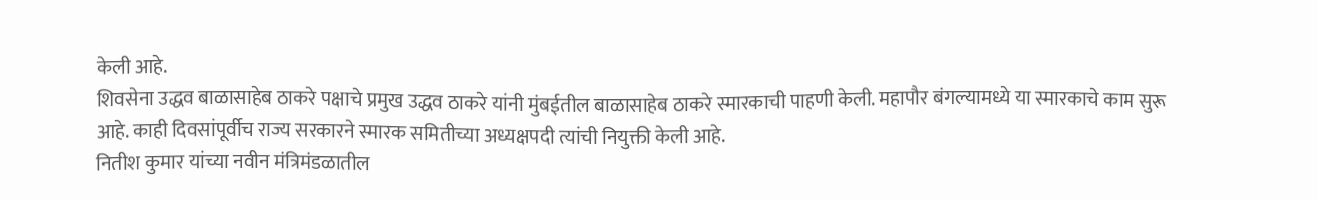केली आहे.
शिवसेना उद्धव बाळासाहेब ठाकरे पक्षाचे प्रमुख उद्धव ठाकरे यांनी मुंबईतील बाळासाहेब ठाकरे स्मारकाची पाहणी केली. महापौर बंगल्यामध्ये या स्मारकाचे काम सुरू आहे. काही दिवसांपूर्वीच राज्य सरकारने स्मारक समितीच्या अध्यक्षपदी त्यांची नियुक्ती केली आहे.
नितीश कुमार यांच्या नवीन मंत्रिमंडळातील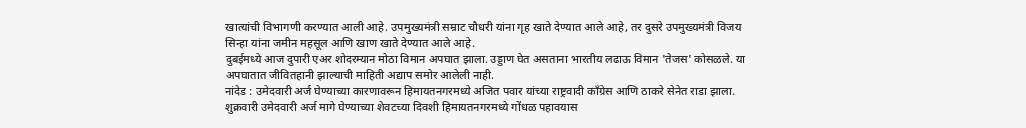खात्यांची विभागणी करण्यात आली आहे. उपमुख्यमंत्री सम्राट चौधरी यांना गृह खाते देण्यात आले आहे, तर दुसरे उपमुख्यमंत्री विजय सिन्हा यांना जमीन महसूल आणि खाण खाते देण्यात आले आहे.
दुबईमध्ये आज दुपारी एअर शोदरम्यान मोठा विमान अपघात झाला. उड्डाण घेत असताना भारतीय लढाऊ विमान 'तेजस' कोसळले. या अपघातात जीवितहानी झाल्याची माहिती अद्याप समोर आलेली नाही.
नांदेड : उमेदवारी अर्ज घेण्याच्या कारणावरून हिमायतनगरमध्ये अजित पवार यांच्या राष्ट्रवादी काँग्रेस आणि ठाकरे सेनेत राडा झाला. शुक्रवारी उमेदवारी अर्ज मागे घेण्याच्या शेवटच्या दिवशी हिमायतनगरमध्ये गोंधळ पहावयास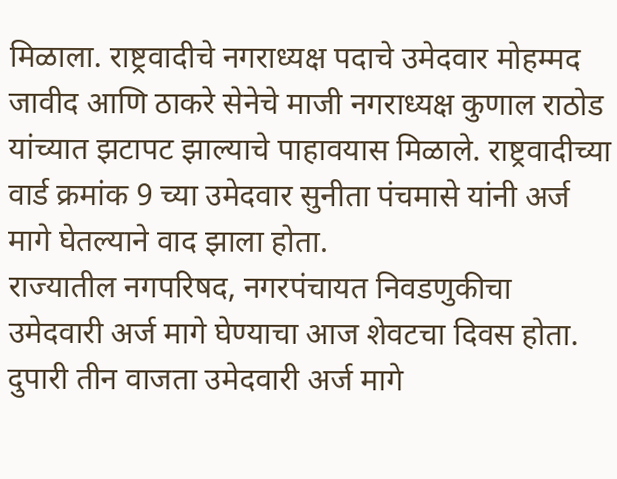मिळाला. राष्ट्रवादीचे नगराध्यक्ष पदाचे उमेदवार मोहम्मद जावीद आणि ठाकरे सेनेचे माजी नगराध्यक्ष कुणाल राठोड यांच्यात झटापट झाल्याचे पाहावयास मिळाले. राष्ट्रवादीच्या वार्ड क्रमांक 9 च्या उमेदवार सुनीता पंचमासे यांनी अर्ज मागे घेतल्याने वाद झाला होता.
राज्यातील नगपरिषद, नगरपंचायत निवडणुकीचा उमेदवारी अर्ज मागे घेण्याचा आज शेवटचा दिवस होता. दुपारी तीन वाजता उमेदवारी अर्ज मागे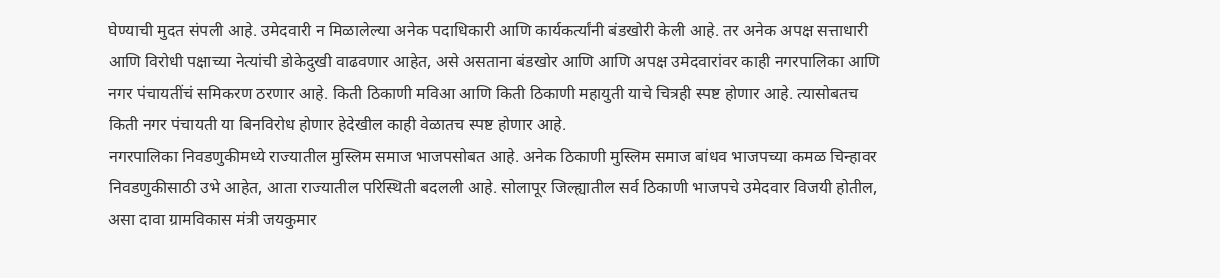घेण्याची मुदत संपली आहे. उमेदवारी न मिळालेल्या अनेक पदाधिकारी आणि कार्यकर्त्यांनी बंडखोरी केली आहे. तर अनेक अपक्ष सत्ताधारी आणि विरोधी पक्षाच्या नेत्यांची डोकेदुखी वाढवणार आहेत, असे असताना बंडखोर आणि आणि अपक्ष उमेदवारांवर काही नगरपालिका आणि नगर पंचायतींचं समिकरण ठरणार आहे. किती ठिकाणी मविआ आणि किती ठिकाणी महायुती याचे चित्रही स्पष्ट होणार आहे. त्यासोबतच किती नगर पंचायती या बिनविरोध होणार हेदेखील काही वेळातच स्पष्ट होणार आहे.
नगरपालिका निवडणुकीमध्ये राज्यातील मुस्लिम समाज भाजपसोबत आहे. अनेक ठिकाणी मुस्लिम समाज बांधव भाजपच्या कमळ चिन्हावर निवडणुकीसाठी उभे आहेत, आता राज्यातील परिस्थिती बदलली आहे. सोलापूर जिल्ह्यातील सर्व ठिकाणी भाजपचे उमेदवार विजयी होतील, असा दावा ग्रामविकास मंत्री जयकुमार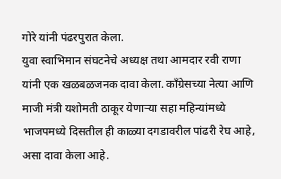गोरे यांनी पंढरपुरात केला.
युवा स्वाभिमान संघटनेचे अध्यक्ष तथा आमदार रवी राणा यांनी एक खळबळजनक दावा केला. काँग्रेसच्या नेत्या आणि माजी मंत्री यशोमती ठाकूर येणाऱ्या सहा महिन्यांमध्ये भाजपमध्ये दिसतील ही काळ्या दगडावरील पांढरी रेघ आहे, असा दावा केला आहे.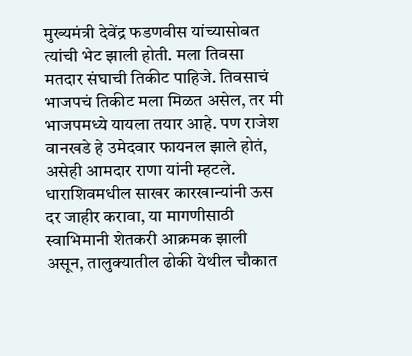मुख्यमंत्री देवेंद्र फडणवीस यांच्यासोबत त्यांची भेट झाली होती. मला तिवसा मतदार संघाची तिकीट पाहिजे. तिवसाचं भाजपचं तिकीट मला मिळत असेल, तर मी भाजपमध्ये यायला तयार आहे. पण राजेश वानखडे हे उमेदवार फायनल झाले होतं, असेही आमदार राणा यांनी म्हटले.
धाराशिवमधील साखर कारखान्यांनी ऊस दर जाहीर करावा, या मागणीसाठी स्वाभिमानी शेतकरी आक्रमक झाली असून, तालुक्यातील ढोकी येथील चौकात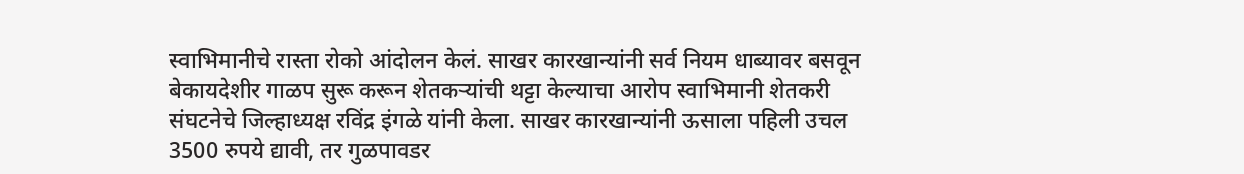स्वाभिमानीचे रास्ता रोको आंदोलन केलं. साखर कारखान्यांनी सर्व नियम धाब्यावर बसवून बेकायदेशीर गाळप सुरू करून शेतकऱ्यांची थट्टा केल्याचा आरोप स्वाभिमानी शेतकरी संघटनेचे जिल्हाध्यक्ष रविंद्र इंगळे यांनी केला. साखर कारखान्यांनी ऊसाला पहिली उचल 3500 रुपये द्यावी, तर गुळपावडर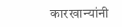कारखान्यांनी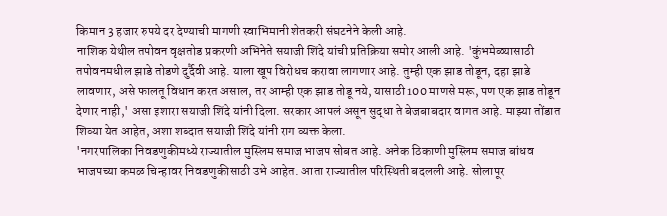किमान 3 हजार रुपये दर देण्याची मागणी स्वाभिमानी शेतकरी संघटनेने केली आहे.
नाशिक येथील तपोवन वृक्षतोड प्रकरणी अभिनेते सयाजी शिंदे यांची प्रतिक्रिया समोर आली आहे. 'कुंभमेळ्यासाठी तपोवनमधील झाडे तोडणे दुर्दैवी आहे. याला खूप विरोधच करावा लागणार आहे. तुम्ही एक झाड तोडून, दहा झाडे लावणार, असे फालतू विधान करत असाल, तर आम्ही एक झाड तोडू नये, यासाठी 100 माणसे मरू, पण एक झाड तोडून देणार नाही,' असा इशारा सयाजी शिंदे यांनी दिला. सरकार आपलं असून सुद्धा ते बेजबाबदार वागत आहे. माझ्या तोंडात शिव्या येत आहेत, अशा शब्दात सयाजी शिंदे यांनी राग व्यक्त केला.
'नगरपालिका निवडणुकीमध्ये राज्यातील मुस्लिम समाज भाजप सोबत आहे. अनेक ठिकाणी मुस्लिम समाज बांधव भाजपच्या कमळ चिन्हावर निवडणुकीसाठी उभे आहेत. आता राज्यातील परिस्थिती बदलली आहे. सोलापूर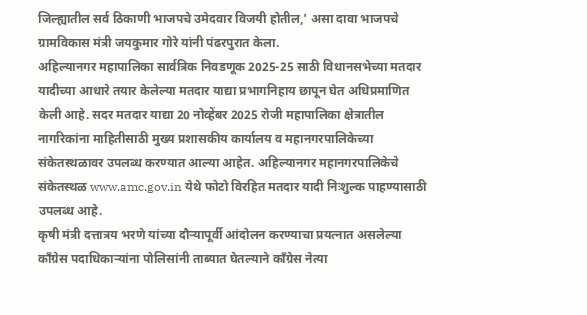जिल्ह्यातील सर्व ठिकाणी भाजपचे उमेदवार विजयी होतील,' असा दावा भाजपचे ग्रामविकास मंत्री जयकुमार गोरे यांनी पंढरपुरात केला.
अहिल्यानगर महापालिका सार्वत्रिक निवडणूक 2025-25 साठी विधानसभेच्या मतदार यादीच्या आधारे तयार केलेल्या मतदार याद्या प्रभागनिहाय छापून घेत अधिप्रमाणित केली आहे. सदर मतदार याद्या 20 नोव्हेंबर 2025 रोजी महापालिका क्षेत्रातील नागरिकांना माहितीसाठी मुख्य प्रशासकीय कार्यालय व महानगरपालिकेच्या संकेतस्थळावर उपलब्ध करण्यात आल्या आहेत. अहिल्यानगर महानगरपालिकेचे संकेतस्थळ www.amc.gov.in येथे फोटो विरहित मतदार यादी निःशुल्क पाहण्यासाठी उपलब्ध आहे.
कृषी मंत्री दत्तात्रय भरणे यांच्या दौऱ्यापूर्वी आंदोलन करण्याचा प्रयत्नात असलेल्या काँग्रेस पदाधिकाऱ्यांना पोलिसांनी ताब्यात घेतल्याने काँग्रेस नेत्या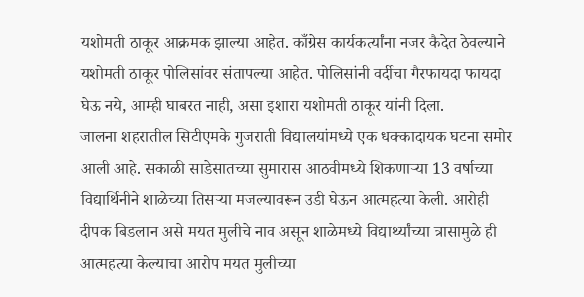यशोमती ठाकूर आक्रमक झाल्या आहेत. काँग्रेस कार्यकर्त्यांना नजर कैदेत ठेवल्याने यशोमती ठाकूर पोलिसांवर संतापल्या आहेत. पोलिसांनी वर्दीचा गैरफायदा फायदा घेऊ नये, आम्ही घाबरत नाही, असा इशारा यशोमती ठाकूर यांनी दिला.
जालना शहरातील सिटीएमके गुजराती विद्यालयांमध्ये एक धक्कादायक घटना समोर आली आहे. सकाळी साडेसातच्या सुमारास आठवीमध्ये शिकणाऱ्या 13 वर्षाच्या विद्यार्थिनीने शाळेच्या तिसऱ्या मजल्यावरून उडी घेऊन आत्महत्या केली. आरोही दीपक बिडलान असे मयत मुलीचे नाव असून शाळेमध्ये विद्यार्थ्यांच्या त्रासामुळे ही आत्महत्या केल्याचा आरोप मयत मुलीच्या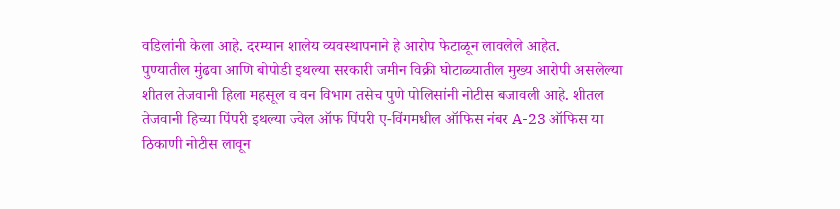वडिलांनी केला आहे. दरम्यान शालेय व्यवस्थापनाने हे आरोप फेटाळून लावलेले आहेत.
पुण्यातील मुंढवा आणि बोपोडी इथल्या सरकारी जमीन विक्री घोटाळ्यातील मुख्य आरोपी असलेल्या शीतल तेजवानी हिला महसूल व वन विभाग तसेच पुणे पोलिसांनी नोटीस बजावली आहे. शीतल तेजवानी हिच्या पिंपरी इथल्या ज्वेल ऑफ पिंपरी ए-विंगमधील ऑफिस नंबर A-23 ऑफिस या ठिकाणी नोटीस लावून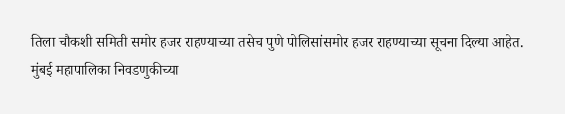तिला चौकशी समिती समोर हजर राहण्याच्या तसेच पुणे पोलिसांसमोर हजर राहण्याच्या सूचना दिल्या आहेत.
मुंबई महापालिका निवडणुकीच्या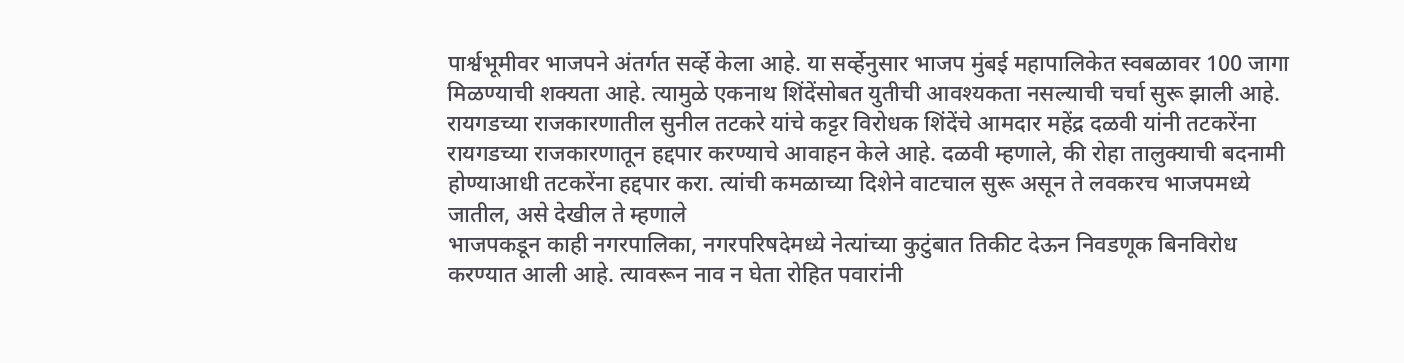पार्श्वभूमीवर भाजपने अंतर्गत सर्व्हे केला आहे. या सर्व्हेनुसार भाजप मुंबई महापालिकेत स्वबळावर 100 जागा मिळण्याची शक्यता आहे. त्यामुळे एकनाथ शिंदेंसोबत युतीची आवश्यकता नसल्याची चर्चा सुरू झाली आहे.
रायगडच्या राजकारणातील सुनील तटकरे यांचे कट्टर विरोधक शिंदेंचे आमदार महेंद्र दळवी यांनी तटकरेंना रायगडच्या राजकारणातून हद्दपार करण्याचे आवाहन केले आहे. दळवी म्हणाले, की रोहा तालुक्याची बदनामी होण्याआधी तटकरेंना हद्दपार करा. त्यांची कमळाच्या दिशेने वाटचाल सुरू असून ते लवकरच भाजपमध्ये जातील, असे देखील ते म्हणाले
भाजपकडून काही नगरपालिका, नगरपरिषदेमध्ये नेत्यांच्या कुटुंबात तिकीट देऊन निवडणूक बिनविरोध करण्यात आली आहे. त्यावरून नाव न घेता रोहित पवारांनी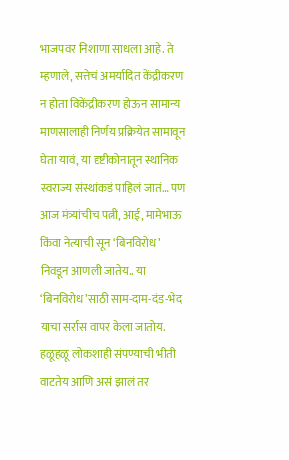भाजपवर निशाणा साधला आहे. ते म्हणाले, सत्तेचं अमर्यादित केंद्रीकरण न होता विकेंद्रीकरण होऊन सामान्य माणसालाही निर्णय प्रक्रियेत सामावून घेता यावं, या दृष्टीकोनातून स्थानिक स्वराज्य संस्थांकडं पाहिलं जातं… पण आज मंत्र्यांचीच पत्नी, आई, मामेभाऊ किंवा नेत्याची सून ‘बिनविरोध’ निवडून आणली जातेय.. या ‘बिनविरोध’साठी साम-दाम-दंड-भेद याचा सर्रास वापर केला जातोय. हळूहळू लोकशाही संपण्याची भीती वाटतेय आणि असं झालं तर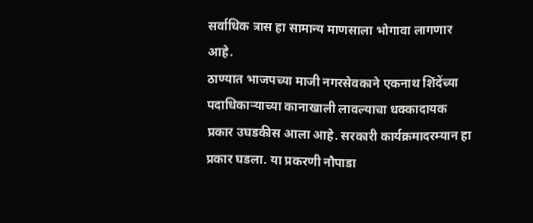सर्वाधिक त्रास हा सामान्य माणसाला भोगावा लागणार आहे.
ठाण्यात भाजपच्या माजी नगरसेवकाने एकनाथ शिंदेंच्या पदाधिकाऱ्याच्या कानाखाली लावल्याचा धक्कादायक प्रकार उघडकीस आला आहे. सरकारी कार्यक्रमादरम्यान हा प्रकार घडला. या प्रकरणी नौपाडा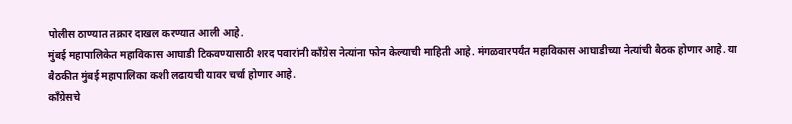पोलीस ठाण्यात तक्रार दाखल करण्यात आली आहे.
मुंबई महापालिकेत महाविकास आघाडी टिकवण्यासाठी शरद पवारांनी काँग्रेस नेत्यांना फोन केल्याची माहिती आहे. मंगळवारपर्यंत महाविकास आघाडीच्या नेत्यांची बैठक होणार आहे. या बैठकीत मुंबई महापालिका कशी लढायची यावर चर्चा होणार आहे.
काँग्रेसचे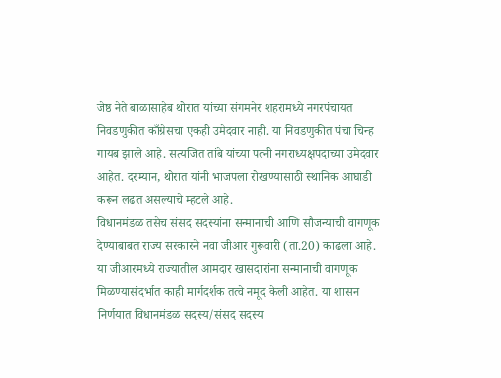जेष्ठ नेते बाळासाहेब थोरात यांच्या संगमनेर शहरामध्ये नगरपंचायत निवडणुकीत काँग्रेसचा एकही उमेदवार नाही. या निवडणुकीत पंचा चिन्ह गायब झाले आहे. सत्यजित तांबे यांच्या पत्नी नगराध्यक्षपदाच्या उमेदवार आहेत. दरम्यान, थोरात यांनी भाजपला रोखण्यासाठी स्थानिक आघाडी करून लढत असल्याचे म्हटले आहे.
विधानमंडळ तसेच संसद सदस्यांना सन्मानाची आणि सौजन्याची वागणूक देण्याबाबत राज्य सरकारने नवा जीआर गुरूवारी (ता.20) काढला आहे. या जीआरमध्ये राज्यातील आमदार खासदारांना सन्मानाची वागणूक मिळण्यासंदर्भात काही मार्गदर्शक तत्वे नमूद केली आहेत. या शासन निर्णयात विधानमंडळ सदस्य/संसद सदस्य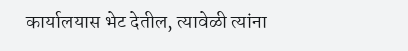कार्यालयास भेट देतील, त्यावेळी त्यांना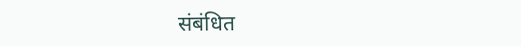संबंधित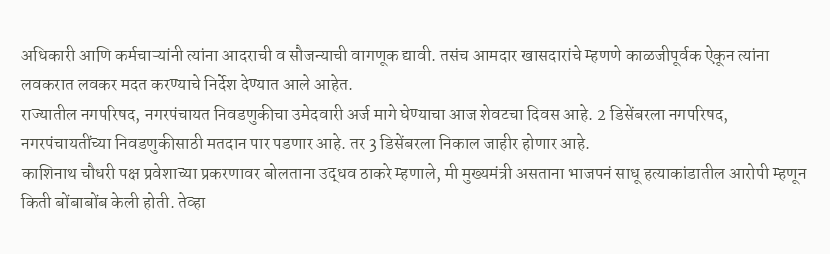अधिकारी आणि कर्मचाऱ्यांनी त्यांना आदराची व सौजन्याची वागणूक द्यावी. तसंच आमदार खासदारांचे म्हणणे काळजीपूर्वक ऐकून त्यांना लवकरात लवकर मदत करण्याचे निर्देश देण्यात आले आहेत.
राज्यातील नगपरिषद, नगरपंचायत निवडणुकीचा उमेदवारी अर्ज मागे घेण्याचा आज शेवटचा दिवस आहे. 2 डिसेंबरला नगपरिषद, नगरपंचायतींच्या निवडणुकीसाठी मतदान पार पडणार आहे. तर 3 डिसेंबरला निकाल जाहीर होणार आहे.
काशिनाथ चौधरी पक्ष प्रवेशाच्या प्रकरणावर बोलताना उद्धव ठाकरे म्हणाले, मी मुख्यमंत्री असताना भाजपनं साधू हत्याकांडातील आरोपी म्हणून किती बोंबाबोंब केली होती. तेव्हा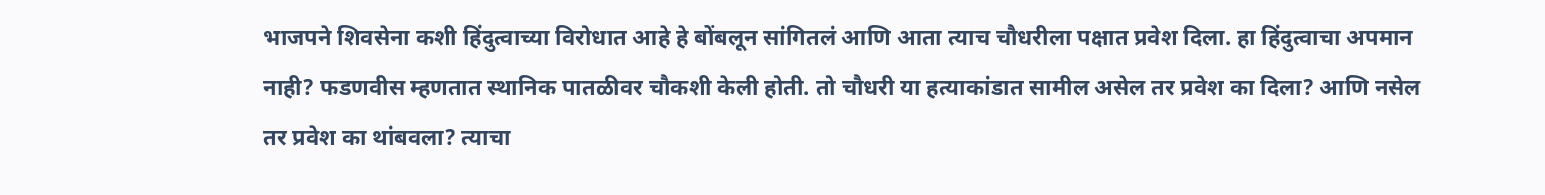भाजपने शिवसेना कशी हिंदुत्वाच्या विरोधात आहे हे बोंबलून सांगितलं आणि आता त्याच चौधरीला पक्षात प्रवेश दिला. हा हिंदुत्वाचा अपमान नाही? फडणवीस म्हणतात स्थानिक पातळीवर चौकशी केली होती. तो चौधरी या हत्याकांडात सामील असेल तर प्रवेश का दिला? आणि नसेल तर प्रवेश का थांबवला? त्याचा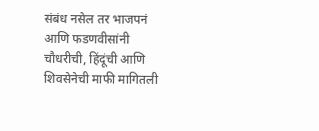संबंध नसेल तर भाजपनं आणि फडणवीसांनी चौधरीची, हिंदूंची आणि शिवसेनेची माफी मागितली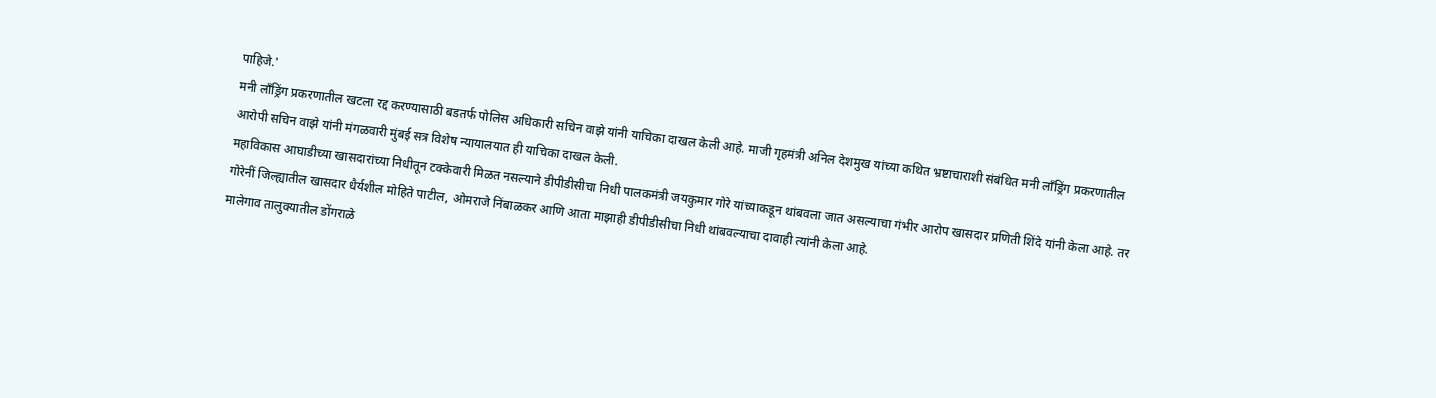पाहिजे.'
मनी लाँड्रिंग प्रकरणातील खटला रद्द करण्यासाठी बडतर्फ पोलिस अधिकारी सचिन वाझे यांनी याचिका दाखल केली आहे. माजी गृहमंत्री अनिल देशमुख यांच्या कथित भ्रष्टाचाराशी संबंधित मनी लाँड्रिंग प्रकरणातील आरोपी सचिन वाझे यांनी मंगळवारी मुंबई सत्र विशेष न्यायालयात ही याचिका दाखल केली.
महाविकास आघाडीच्या खासदारांच्या निधीतून टक्केवारी मिळत नसल्याने डीपीडीसीचा निधी पालकमंत्री जयकुमार गोरे यांच्याकडून थांबवला जात असल्याचा गंभीर आरोप खासदार प्रणिती शिंदे यांनी केला आहे. तर गोरेनीं जिल्ह्यातील खासदार धैर्यशील मोहिते पाटील, ओमराजे निंबाळकर आणि आता माझाही डीपीडीसीचा निधी थांबवल्याचा दावाही त्यांनी केला आहे.
मालेगाव तालुक्यातील डोंगराळे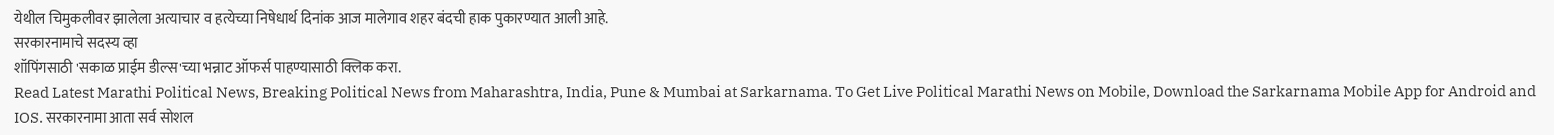येथील चिमुकलीवर झालेला अत्याचार व हत्येच्या निषेधार्थ दिनांक आज मालेगाव शहर बंदची हाक पुकारण्यात आली आहे.
सरकारनामाचे सदस्य व्हा
शॉपिंगसाठी 'सकाळ प्राईम डील्स'च्या भन्नाट ऑफर्स पाहण्यासाठी क्लिक करा.
Read Latest Marathi Political News, Breaking Political News from Maharashtra, India, Pune & Mumbai at Sarkarnama. To Get Live Political Marathi News on Mobile, Download the Sarkarnama Mobile App for Android and IOS. सरकारनामा आता सर्व सोशल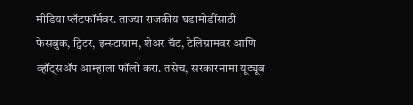मीडिया प्लॅटफॉर्मवर. ताज्या राजकीय घडामोडींसाठी फेसबुक, ट्विटर, इन्स्टाग्राम, शेअर चॅट, टेलिग्रामवर आणि व्हॉट्सॲप आम्हाला फॉलो करा. तसेच, सरकारनामा यूट्यूब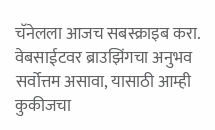चॅनेलला आजच सबस्क्राइब करा.
वेबसाईटवर ब्राउझिंगचा अनुभव सर्वोत्तम असावा, यासाठी आम्ही कुकीजचा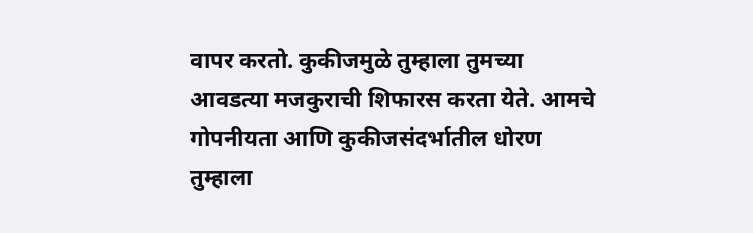वापर करतो. कुकीजमुळे तुम्हाला तुमच्या आवडत्या मजकुराची शिफारस करता येते. आमचे गोपनीयता आणि कुकीजसंदर्भातील धोरण तुम्हाला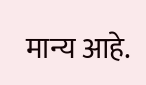मान्य आहे.